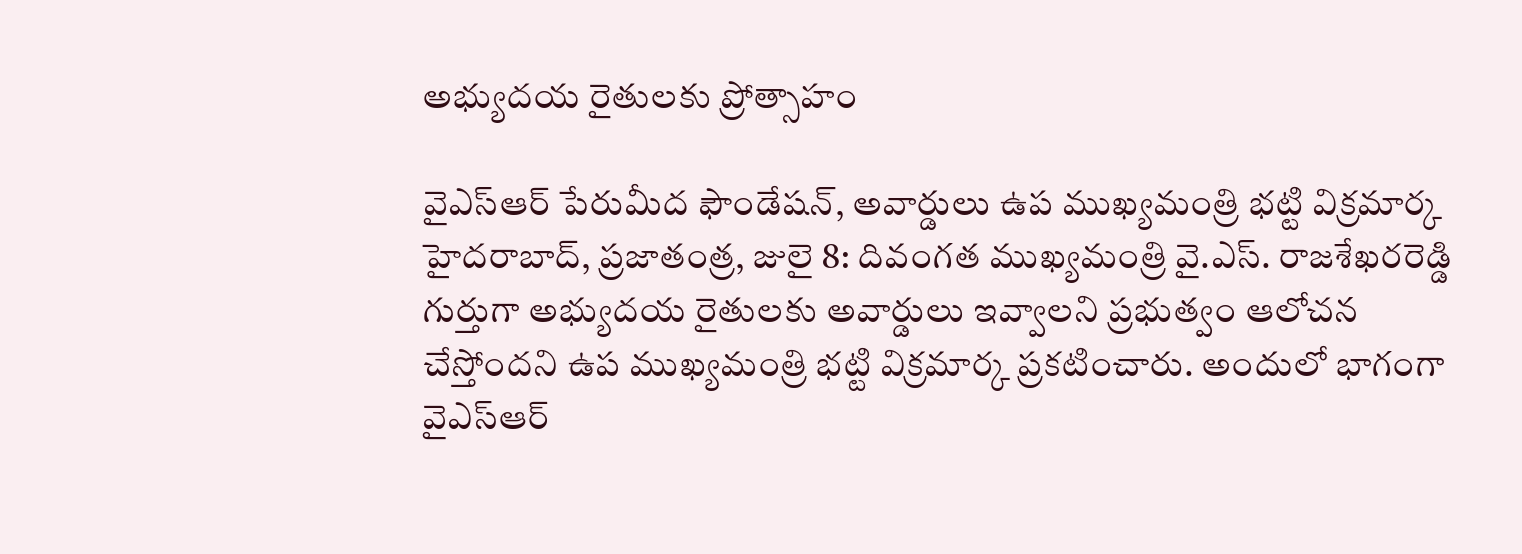అభ్యుదయ రైతులకు ప్రోత్సాహం

వైఎస్ఆర్ పేరుమీద ఫౌండేషన్, అవార్డులు ఉప ముఖ్యమంత్రి భట్టి విక్రమార్క హైదరాబాద్, ప్రజాతంత్ర, జులై 8: దివంగత ముఖ్యమంత్రి వై.ఎస్. రాజశేఖరరెడ్డి గుర్తుగా అభ్యుదయ రైతులకు అవార్డులు ఇవ్వాలని ప్రభుత్వం ఆలోచన చేస్తోందని ఉప ముఖ్యమంత్రి భట్టి విక్రమార్క ప్రకటించారు. అందులో భాగంగా వైఎస్ఆర్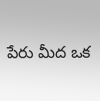పేరు మీద ఒక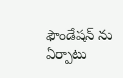ఫౌండేషన్ ను ఏర్పాటు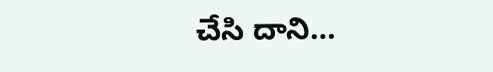చేసి దాని…